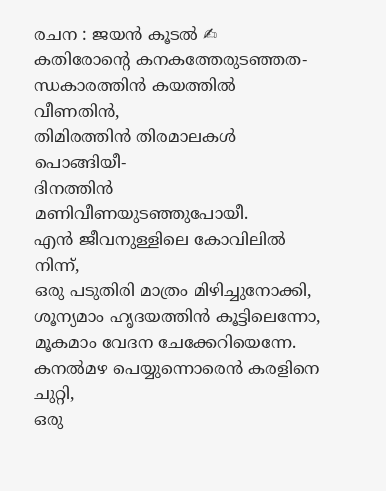രചന : ജയൻ കൂടൽ ✍
കതിരോന്റെ കനകത്തേരുടഞ്ഞത-
ന്ധകാരത്തിൻ കയത്തിൽ വീണതിൻ,
തിമിരത്തിൻ തിരമാലകൾ പൊങ്ങിയീ-
ദിനത്തിൻ മണിവീണയുടഞ്ഞുപോയീ.
എൻ ജീവനുള്ളിലെ കോവിലിൽ നിന്ന്,
ഒരു പടുതിരി മാത്രം മിഴിച്ചുനോക്കി,
ശൂന്യമാം ഹൃദയത്തിൻ കൂട്ടിലെന്നോ,
മൂകമാം വേദന ചേക്കേറിയെന്നേ.
കനൽമഴ പെയ്യുന്നൊരെൻ കരളിനെ ചുറ്റി,
ഒരു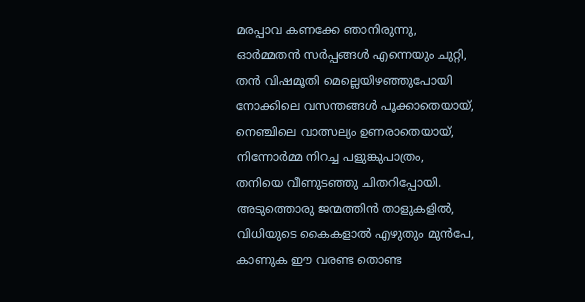മരപ്പാവ കണക്കേ ഞാനിരുന്നു,
ഓർമ്മതൻ സർപ്പങ്ങൾ എന്നെയും ചുറ്റി,
തൻ വിഷമൂതി മെല്ലെയിഴഞ്ഞുപോയി
നോക്കിലെ വസന്തങ്ങൾ പൂക്കാതെയായ്,
നെഞ്ചിലെ വാത്സല്യം ഉണരാതെയായ്,
നിന്നോർമ്മ നിറച്ച പളുങ്കുപാത്രം,
തനിയെ വീണുടഞ്ഞു ചിതറിപ്പോയി.
അടുത്തൊരു ജന്മത്തിൻ താളുകളിൽ,
വിധിയുടെ കൈകളാൽ എഴുതും മുൻപേ,
കാണുക ഈ വരണ്ട തൊണ്ട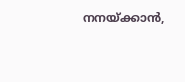നനയ്ക്കാൻ,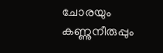ചോരയും കണ്ണുനീരുപ്പും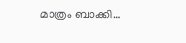മാത്രം ബാക്കി…